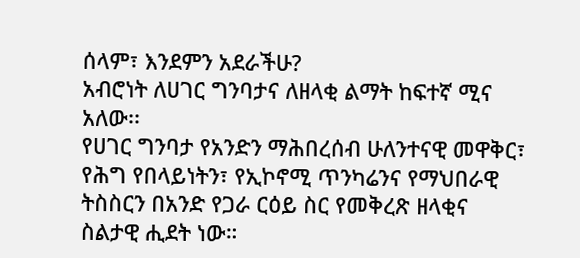ሰላም፣ እንደምን አደራችሁ?
አብሮነት ለሀገር ግንባታና ለዘላቂ ልማት ከፍተኛ ሚና አለው፡፡
የሀገር ግንባታ የአንድን ማሕበረሰብ ሁለንተናዊ መዋቅር፣ የሕግ የበላይነትን፣ የኢኮኖሚ ጥንካሬንና የማህበራዊ ትስስርን በአንድ የጋራ ርዕይ ስር የመቅረጽ ዘላቂና ስልታዊ ሒደት ነው።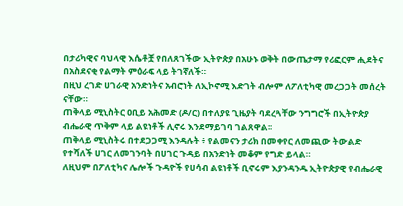በታሪካዊና ባህላዊ እሴቶቿ የበለጸገችው ኢትዮጵያ በአሁኑ ወቅት በውጤታማ የሪፎርም ሒደትና በአስደናቂ የልማት ምዕራፍ ላይ ትገኛለች።
በዚህ ረገድ ሀገራዊ አንድነትና አብሮነት ለኢኮኖሚ እድገት ብሎም ለፖለቲካዊ መረጋጋት መሰረት ናቸው።
ጠቅላይ ሚኒስትር ዐቢይ አሕመድ (ዶ/ር) በተለያዩ ጊዜያት ባደረጓቸው ንግግሮች በኢትዮጵያ ብሔራዊ ጥቅም ላይ ልዩነቶች ሊኖሩ እንደማይገባ ገልጸዋል፡፡
ጠቅላይ ሚኒስትሩ በተደጋጋሚ እንዳሉት ፥ የልመናን ታሪክ በመቀየር ለመጪው ትውልድ የተሻለች ሀገር ለመገንባት በሀገር ጉዳይ በአንድነት መቆም የግድ ይላል።
ለዚህም በፖለቲካና ሌሎች ጉዳዮች የሀሳብ ልዩነቶች ቢኖሩም እያንዳንዱ ኢትዮጵያዊ የብሔራዊ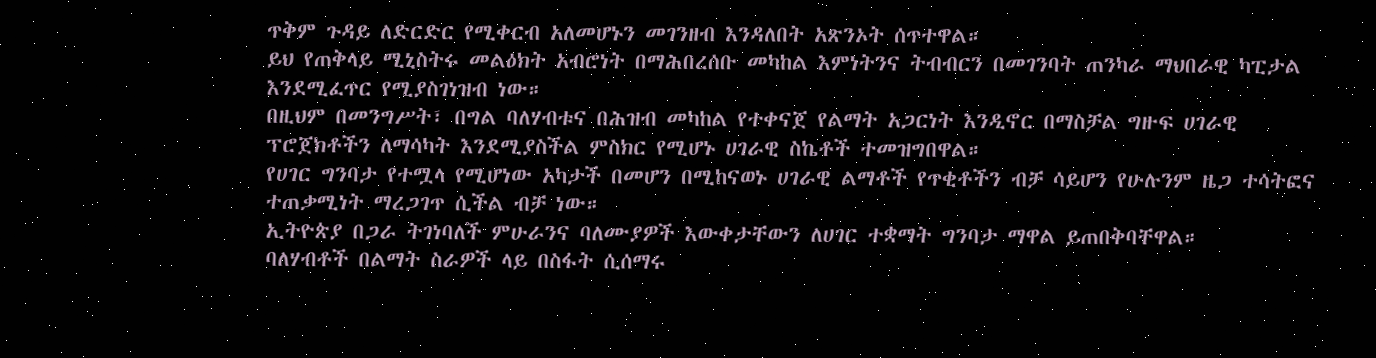ጥቅም ጉዳይ ለድርድር የሚቀርብ አለመሆኑን መገንዘብ እንዳለበት አጽንኦት ሰጥተዋል።
ይህ የጠቅላይ ሚኒስትሩ መልዕክት አብሮነት በማሕበረሰቡ መካከል እምነትንና ትብብርን በመገንባት ጠንካራ ማህበራዊ ካፒታል እንደሚፈጥር የሚያስገነዝብ ነው።
በዚህም በመንግሥት፣ በግል ባለሃብቱና በሕዝብ መካከል የተቀናጀ የልማት አጋርነት እንዲኖር በማስቻል ግዙፍ ሀገራዊ ፕሮጀክቶችን ለማሳካት እንደሚያስችል ምስክር የሚሆኑ ሀገራዊ ስኬቶች ተመዝግበዋል።
የሀገር ግንባታ የተሟላ የሚሆነው አካታች በመሆን በሚከናወኑ ሀገራዊ ልማቶች የጥቂቶችን ብቻ ሳይሆን የሁሉንም ዜጋ ተሳትፎና ተጠቃሚነት ማረጋገጥ ሲችል ብቻ ነው።
ኢትዮጵያ በጋራ ትገነባለች ምሁራንና ባለሙያዎች እውቀታቸውን ለሀገር ተቋማት ግንባታ ማዋል ይጠበቅባቸዋል።
ባለሃብቶች በልማት ስራዎች ላይ በስፋት ሲሰማሩ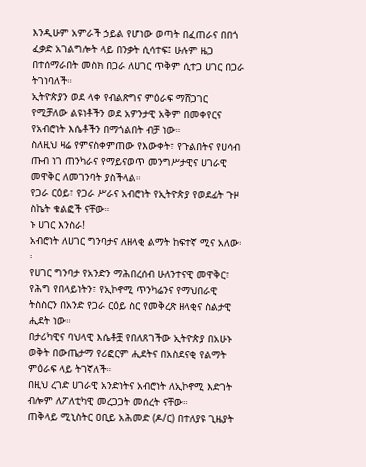እንዲሁም አምራች ኃይል የሆነው ወጣት በፈጠራና በበጎ ፈቃድ አገልግሎት ላይ በንቃት ሲሳተፍ፤ ሁሉም ዜጋ በተሰማራበት መስክ በጋራ ለሀገር ጥቅም ሲተጋ ሀገር በጋራ ትገነባለች።
ኢትዮጵያን ወደ ላቀ የብልጽግና ምዕራፍ ማሸጋገር የሚቻለው ልዩነቶችን ወደ አዎንታዊ አቅም በመቀየርና የአብሮነት እሴቶችን በማጎልበት ብቻ ነው።
ስለዚህ ዛሬ የምናስቀምጠው የእውቀት፣ የጉልበትና የሀሳብ ጡብ ነገ ጠንካራና የማይናወጥ መንግሥታዊና ሀገራዊ መዋቅር ለመገንባት ያስችላል።
የጋራ ርዕይ፣ የጋራ ሥራና አብሮነት የኢትዮጵያ የወደፊት ጉዞ ስኬት ቁልፎች ናቸው።
ኑ ሀገር እንስራ!
አብሮነት ለሀገር ግንባታና ለዘላቂ ልማት ከፍተኛ ሚና አለው፡፡
የሀገር ግንባታ የአንድን ማሕበረሰብ ሁለንተናዊ መዋቅር፣ የሕግ የበላይነትን፣ የኢኮኖሚ ጥንካሬንና የማህበራዊ ትስስርን በአንድ የጋራ ርዕይ ስር የመቅረጽ ዘላቂና ስልታዊ ሒደት ነው።
በታሪካዊና ባህላዊ እሴቶቿ የበለጸገችው ኢትዮጵያ በአሁኑ ወቅት በውጤታማ የሪፎርም ሒደትና በአስደናቂ የልማት ምዕራፍ ላይ ትገኛለች።
በዚህ ረገድ ሀገራዊ አንድነትና አብሮነት ለኢኮኖሚ እድገት ብሎም ለፖለቲካዊ መረጋጋት መሰረት ናቸው።
ጠቅላይ ሚኒስትር ዐቢይ አሕመድ (ዶ/ር) በተለያዩ ጊዜያት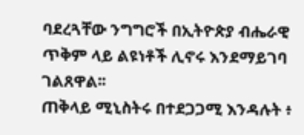ባደረጓቸው ንግግሮች በኢትዮጵያ ብሔራዊ ጥቅም ላይ ልዩነቶች ሊኖሩ እንደማይገባ ገልጸዋል፡፡
ጠቅላይ ሚኒስትሩ በተደጋጋሚ እንዳሉት ፥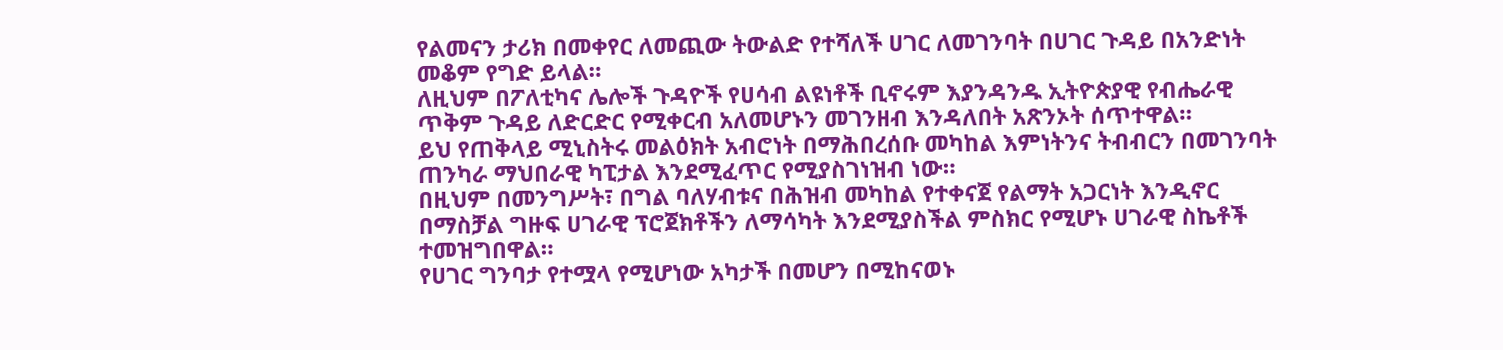የልመናን ታሪክ በመቀየር ለመጪው ትውልድ የተሻለች ሀገር ለመገንባት በሀገር ጉዳይ በአንድነት መቆም የግድ ይላል።
ለዚህም በፖለቲካና ሌሎች ጉዳዮች የሀሳብ ልዩነቶች ቢኖሩም እያንዳንዱ ኢትዮጵያዊ የብሔራዊ ጥቅም ጉዳይ ለድርድር የሚቀርብ አለመሆኑን መገንዘብ እንዳለበት አጽንኦት ሰጥተዋል።
ይህ የጠቅላይ ሚኒስትሩ መልዕክት አብሮነት በማሕበረሰቡ መካከል እምነትንና ትብብርን በመገንባት ጠንካራ ማህበራዊ ካፒታል እንደሚፈጥር የሚያስገነዝብ ነው።
በዚህም በመንግሥት፣ በግል ባለሃብቱና በሕዝብ መካከል የተቀናጀ የልማት አጋርነት እንዲኖር በማስቻል ግዙፍ ሀገራዊ ፕሮጀክቶችን ለማሳካት እንደሚያስችል ምስክር የሚሆኑ ሀገራዊ ስኬቶች ተመዝግበዋል።
የሀገር ግንባታ የተሟላ የሚሆነው አካታች በመሆን በሚከናወኑ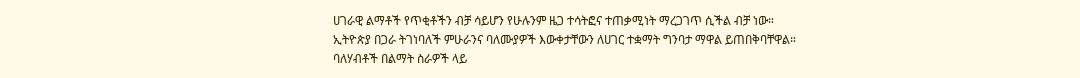ሀገራዊ ልማቶች የጥቂቶችን ብቻ ሳይሆን የሁሉንም ዜጋ ተሳትፎና ተጠቃሚነት ማረጋገጥ ሲችል ብቻ ነው።
ኢትዮጵያ በጋራ ትገነባለች ምሁራንና ባለሙያዎች እውቀታቸውን ለሀገር ተቋማት ግንባታ ማዋል ይጠበቅባቸዋል።
ባለሃብቶች በልማት ስራዎች ላይ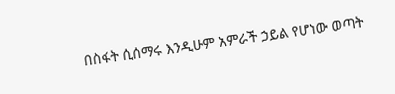በስፋት ሲሰማሩ እንዲሁም አምራች ኃይል የሆነው ወጣት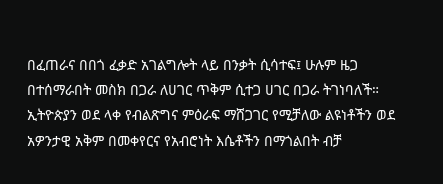በፈጠራና በበጎ ፈቃድ አገልግሎት ላይ በንቃት ሲሳተፍ፤ ሁሉም ዜጋ በተሰማራበት መስክ በጋራ ለሀገር ጥቅም ሲተጋ ሀገር በጋራ ትገነባለች።
ኢትዮጵያን ወደ ላቀ የብልጽግና ምዕራፍ ማሸጋገር የሚቻለው ልዩነቶችን ወደ አዎንታዊ አቅም በመቀየርና የአብሮነት እሴቶችን በማጎልበት ብቻ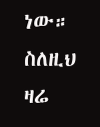ነው።
ስለዚህ ዛሬ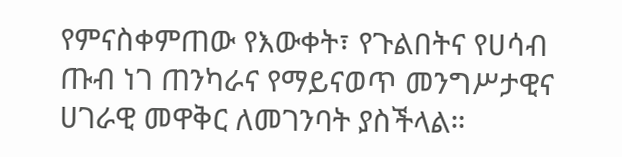የምናስቀምጠው የእውቀት፣ የጉልበትና የሀሳብ ጡብ ነገ ጠንካራና የማይናወጥ መንግሥታዊና ሀገራዊ መዋቅር ለመገንባት ያስችላል።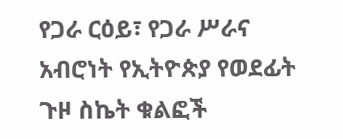የጋራ ርዕይ፣ የጋራ ሥራና አብሮነት የኢትዮጵያ የወደፊት ጉዞ ስኬት ቁልፎች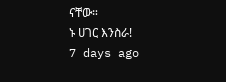ናቸው።
ኑ ሀገር እንስራ!
7 days ago